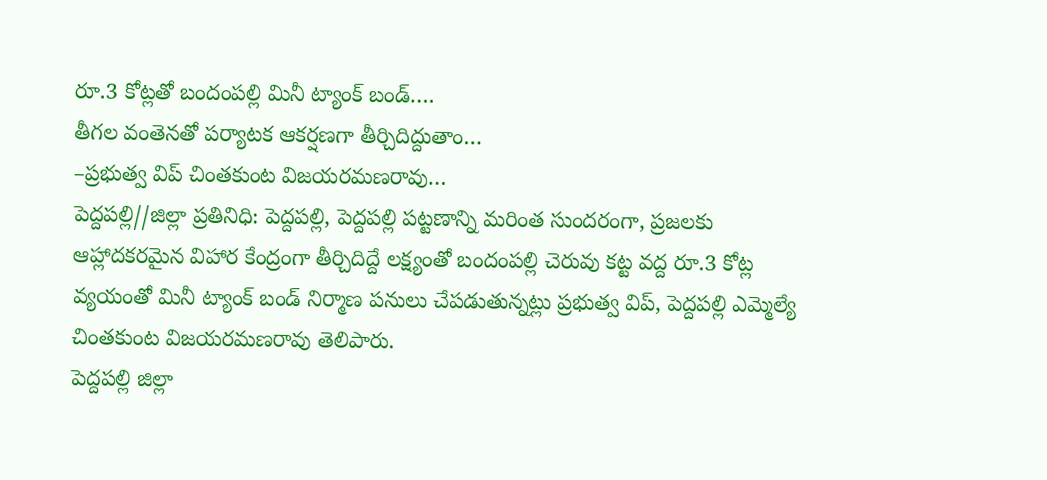రూ.3 కోట్లతో బందంపల్లి మినీ ట్యాంక్ బండ్….
తీగల వంతెనతో పర్యాటక ఆకర్షణగా తీర్చిదిద్దుతాం…
–ప్రభుత్వ విప్ చింతకుంట విజయరమణరావు…
పెద్దపల్లి//జిల్లా ప్రతినిధి: పెద్దపల్లి, పెద్దపల్లి పట్టణాన్ని మరింత సుందరంగా, ప్రజలకు ఆహ్లాదకరమైన విహార కేంద్రంగా తీర్చిదిద్దే లక్ష్యంతో బందంపల్లి చెరువు కట్ట వద్ద రూ.3 కోట్ల వ్యయంతో మినీ ట్యాంక్ బండ్ నిర్మాణ పనులు చేపడుతున్నట్లు ప్రభుత్వ విప్, పెద్దపల్లి ఎమ్మెల్యే చింతకుంట విజయరమణరావు తెలిపారు.
పెద్దపల్లి జిల్లా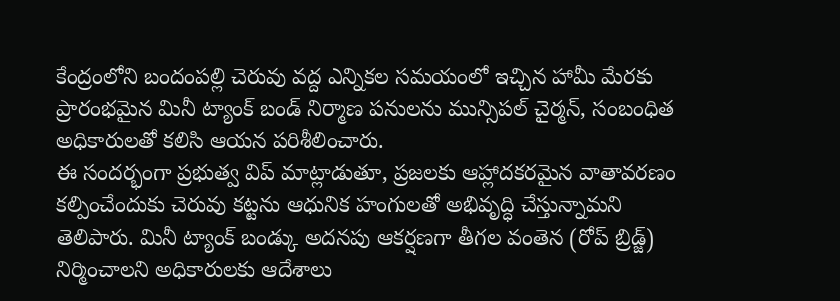కేంద్రంలోని బందంపల్లి చెరువు వద్ద ఎన్నికల సమయంలో ఇచ్చిన హామీ మేరకు ప్రారంభమైన మినీ ట్యాంక్ బండ్ నిర్మాణ పనులను మున్సిపల్ చైర్మన్, సంబంధిత అధికారులతో కలిసి ఆయన పరిశీలించారు.
ఈ సందర్భంగా ప్రభుత్వ విప్ మాట్లాడుతూ, ప్రజలకు ఆహ్లాదకరమైన వాతావరణం కల్పించేందుకు చెరువు కట్టను ఆధునిక హంగులతో అభివృద్ధి చేస్తున్నామని తెలిపారు. మినీ ట్యాంక్ బండ్కు అదనపు ఆకర్షణగా తీగల వంతెన (రోప్ బ్రిడ్జ్) నిర్మించాలని అధికారులకు ఆదేశాలు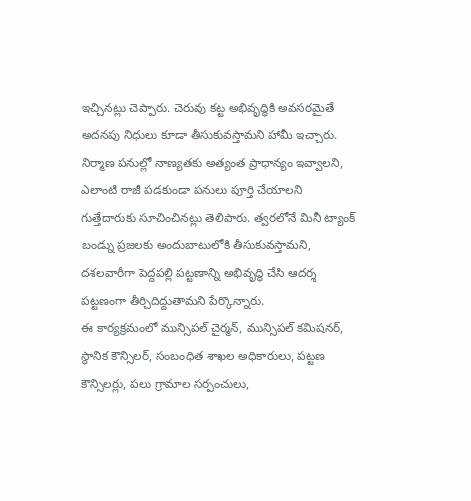ఇచ్చినట్లు చెప్పారు. చెరువు కట్ట అభివృద్ధికి అవసరమైతే అదనపు నిధులు కూడా తీసుకువస్తామని హామీ ఇచ్చారు.
నిర్మాణ పనుల్లో నాణ్యతకు అత్యంత ప్రాధాన్యం ఇవ్వాలని, ఎలాంటి రాజీ పడకుండా పనులు పూర్తి చేయాలని గుత్తేదారుకు సూచించినట్లు తెలిపారు. త్వరలోనే మినీ ట్యాంక్ బండ్ను ప్రజలకు అందుబాటులోకి తీసుకువస్తామని, దశలవారీగా పెద్దపల్లి పట్టణాన్ని అభివృద్ధి చేసి ఆదర్శ పట్టణంగా తీర్చిదిద్దుతామని పేర్కొన్నారు.
ఈ కార్యక్రమంలో మున్సిపల్ చైర్మన్, మున్సిపల్ కమిషనర్, స్థానిక కౌన్సిలర్, సంబంధిత శాఖల అధికారులు, పట్టణ కౌన్సిలర్లు, పలు గ్రామాల సర్పంచులు,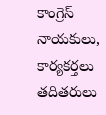కాంగ్రెస్ నాయకులు, కార్యకర్తలు తదితరులు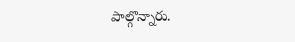పాల్గొన్నారు.